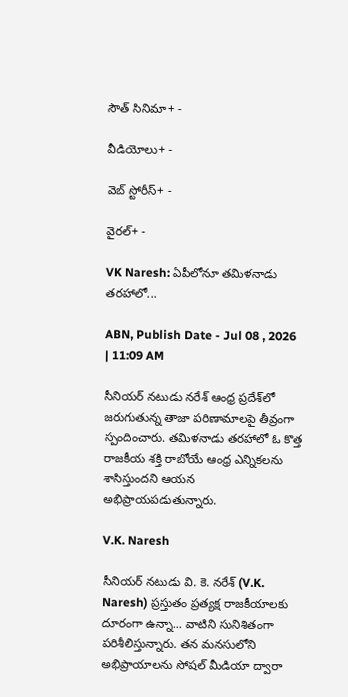సౌత్ సినిమా+ -

వీడియోలు+ -

వెబ్ స్టోరీస్+ -

వైరల్+ -

VK Naresh: ఏపీలోనూ తమిళనాడు తరహాలో...

ABN, Publish Date - Jul 08 , 2026 | 11:09 AM

సీనియర్ నటుడు నరేశ్‌ ఆంధ్ర ప్రదేశ్‌లో జరుగుతున్న తాజా పరిణామాలపై తీవ్రంగా స్పందించారు. తమిళనాడు తరహాలో ఓ కొత్త రాజకీయ శక్తి రాబోయే ఆంధ్ర ఎన్నికలను శాసిస్తుందని ఆయన అభిప్రాయపడుతున్నారు.

V.K. Naresh

సీనియర్ నటుడు వి. కె. నరేశ్‌ (V.K. Naresh) ప్రస్తుతం ప్రత్యక్ష రాజకీయాలకు దూరంగా ఉన్నా... వాటిని సునిశితంగా పరిశీలిస్తున్నారు. తన మనసులోని అభిప్రాయాలను సోషల్ మీడియా ద్వారా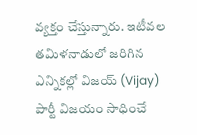వ్యక్తం చేస్తున్నారు. ఇటీవల తమిళనాడులో జరిగిన ఎన్నికల్లో విజయ్‌ (Vijay) పార్టీ విజయం సాధించే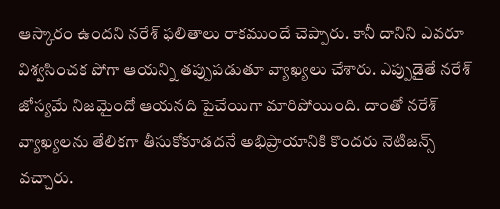ఆస్కారం ఉందని నరేశ్‌ ఫలితాలు రాకముందే చెప్పారు. కానీ దానిని ఎవరూ విశ్వసించక పోగా ఆయన్ని తప్పుపడుతూ వ్యాఖ్యలు చేశారు. ఎప్పుడైతే నరేశ్‌ జోస్యమే నిజమైందో ఆయనది పైచేయిగా మారిపోయింది. దాంతో నరేశ్‌ వ్యాఖ్యలను తేలికగా తీసుకోకూడదనే అభిప్రాయానికి కొందరు నెటిజన్స్ వచ్చారు.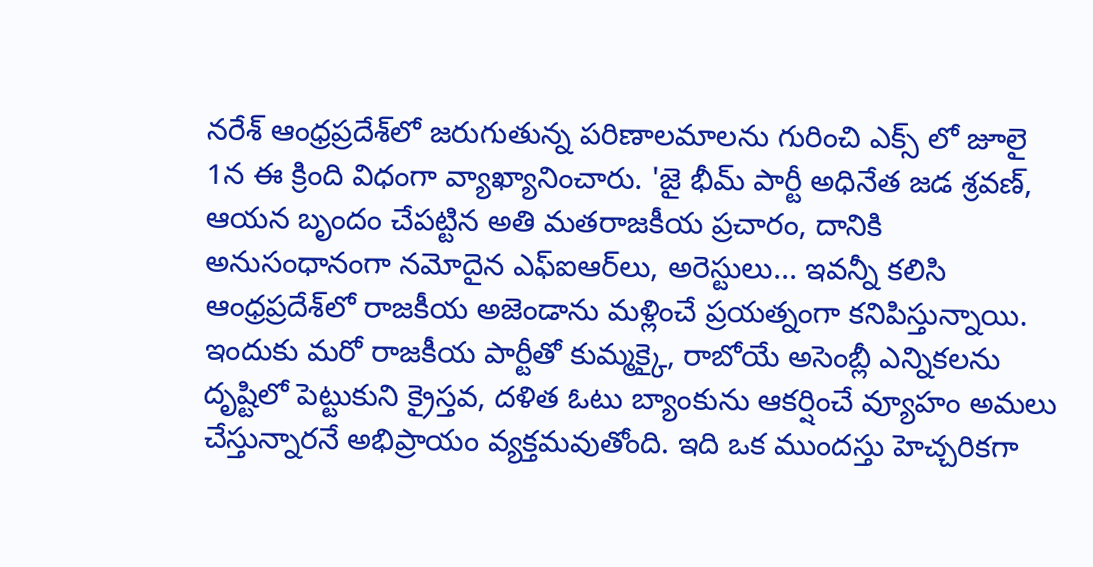నరేశ్‌ ఆంధ్రప్రదేశ్‌లో జరుగుతున్న పరిణాలమాలను గురించి ఎక్స్ లో జూలై 1న ఈ క్రింది విధంగా వ్యాఖ్యానించారు. 'జై భీమ్ పార్టీ అధినేత జడ శ్రవణ్‌, ఆయన బృందం చేపట్టిన అతి మతరాజకీయ ప్రచారం, దానికి అనుసంధానంగా నమోదైన ఎఫ్‌ఐఆర్‌లు, అరెస్టులు... ఇవన్నీ కలిసి ఆంధ్రప్రదేశ్‌లో రాజకీయ అజెండాను మళ్లించే ప్రయత్నంగా కనిపిస్తున్నాయి. ఇందుకు మరో రాజకీయ పార్టీతో కుమ్మక్కై, రాబోయే అసెంబ్లీ ఎన్నికలను దృష్టిలో పెట్టుకుని క్రైస్తవ, దళిత ఓటు బ్యాంకును ఆకర్షించే వ్యూహం అమలు చేస్తున్నారనే అభిప్రాయం వ్యక్తమవుతోంది. ఇది ఒక ముందస్తు హెచ్చరికగా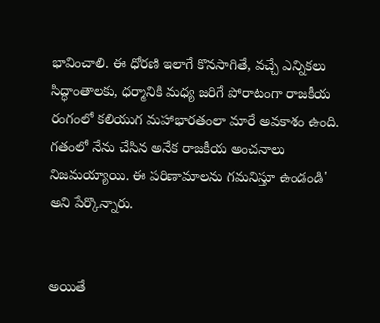భావించాలి. ఈ ధోరణి ఇలాగే కొనసాగితే, వచ్చే ఎన్నికలు సిద్ధాంతాలకు, ధర్మానికి మధ్య జరిగే పోరాటంగా రాజకీయ రంగంలో కలియుగ మహాభారతంలా మారే అవకాశం ఉంది. గతంలో నేను చేసిన అనేక రాజకీయ అంచనాలు నిజమయ్యాయి. ఈ పరిణామాలను గమనిస్తూ ఉండండి' అని పేర్కొన్నారు.


అయితే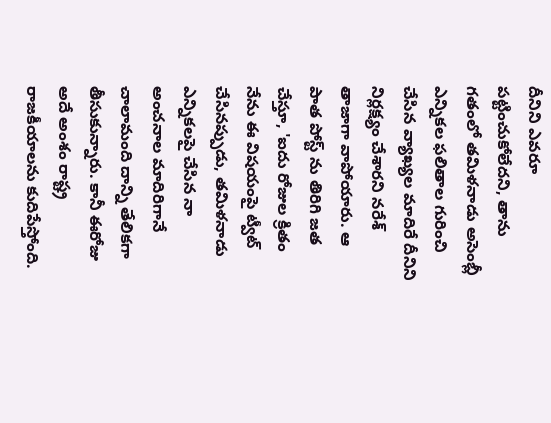దీనిని ఎవరూ పట్టించుకోలేదని, తాను గతంలో తమిళనాడు అసెంబ్లీ ఎన్నికల ఫలితాల గురించి చేసిన వ్యాఖ్యల మాదిరే దీనిని నిర్లక్ష్యం చేశారని నరేశ్‌ తాజాగా వాపోయారు. ఆ పాత పోస్ట్ ను తిరిగి జత చేస్తూ, 'ఐదు రోజుల క్రితం నేను ఈ విషయంపై ట్వీట్ చేసినప్పుడు, తమిళనాడు ఎన్నికలపై చేసిన నా అంచనాల మాదిరిగానే చాలామంది దాన్ని తేలికగా తీసుకున్నారు. కానీ ఈరోజు అదే అంశం రాష్ట్ర రాజకీయాలను కుదిపేస్తోంది.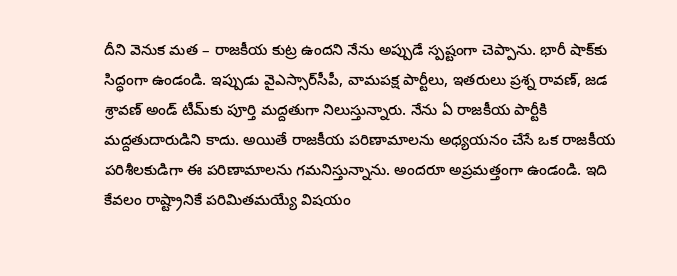దీని వెనుక మత – రాజకీయ కుట్ర ఉందని నేను అప్పుడే స్పష్టంగా చెప్పాను. భారీ షాక్‌కు సిద్ధంగా ఉండండి. ఇప్పుడు వైఎస్సార్‌సీపీ, వామపక్ష పార్టీలు, ఇతరులు ప్రశ్న రావణ్‌, జడ శ్రావణ్ అండ్ టీమ్‌కు పూర్తి మద్దతుగా నిలుస్తున్నారు. నేను ఏ రాజకీయ పార్టీకి మద్దతుదారుడిని కాదు. అయితే రాజకీయ పరిణామాలను అధ్యయనం చేసే ఒక రాజకీయ పరిశీలకుడిగా ఈ పరిణామాలను గమనిస్తున్నాను. అందరూ అప్రమత్తంగా ఉండండి. ఇది కేవలం రాష్ట్రానికే పరిమితమయ్యే విషయం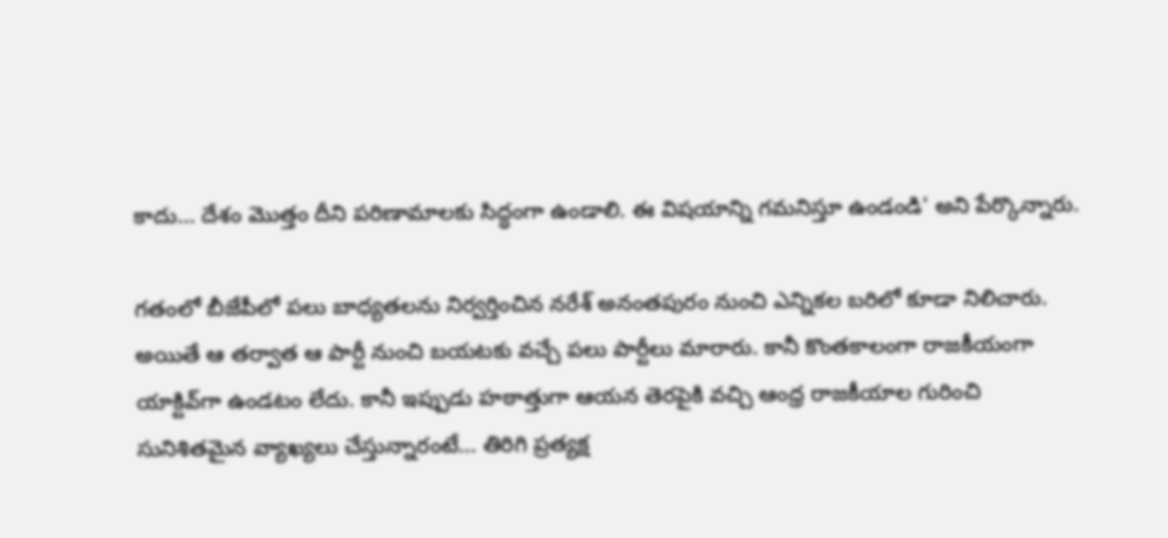కాదు... దేశం మొత్తం దీని పరిణామాలకు సిద్ధంగా ఉండాలి. ఈ విషయాన్ని గమనిస్తూ ఉండండి' అని పేర్కొన్నారు.

గతంలో బీజేపీలో పలు బాధ్యతలను నిర్వర్తించిన నరేశ్‌ అనంతపురం నుంచి ఎన్నికల బరిలో కూడా నిలిచారు. అయితే ఆ తర్వాత ఆ పార్టీ నుంచి బయటకు వచ్చే పలు పార్టీలు మారారు. కానీ కొంతకాలంగా రాజకీయంగా యాక్టివ్‌గా ఉండటం లేదు. కానీ ఇప్పుడు హఠాత్తుగా ఆయన తెరపైకి వచ్చి ఆంధ్ర రాజకీయాల గురించి సునిశితమైన వ్యాఖ్యలు చేస్తున్నారంటే... తిరిగి ప్రత్యక్ష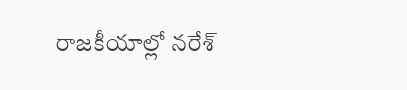రాజకీయాల్లో నరేశ్‌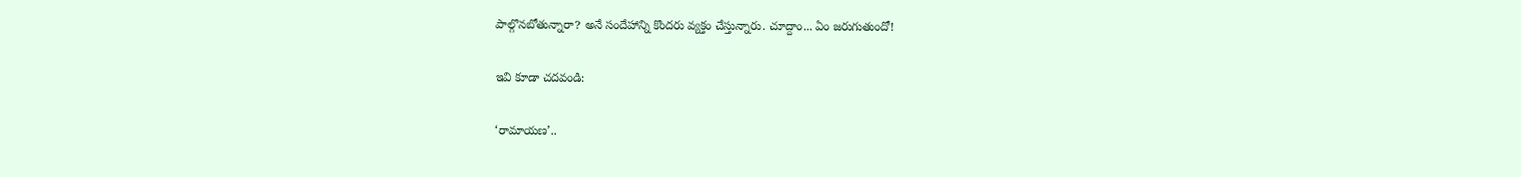పాల్గొనబోతున్నారా? అనే సందేహాన్ని కొందరు వ్యక్తం చేస్తున్నారు. చూద్దాం... ఏం జరుగుతుందో!

ఇవి కూడా చదవండి:

‘రామాయణ’..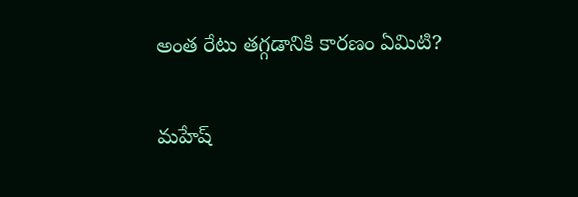అంత‌ రేటు తగ్గడానికి కారణం ఏమిటి?

మహేష్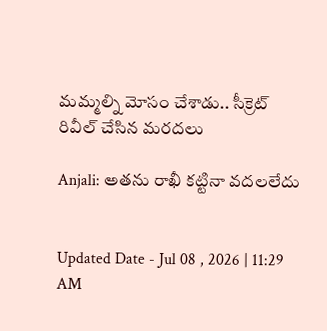మమ్మల్ని మోసం చేశాడు.. సీక్రెట్ రివీల్ చేసిన మరదలు

Anjali: అతను రాఖీ కట్టినా వదలలేదు


Updated Date - Jul 08 , 2026 | 11:29 AM